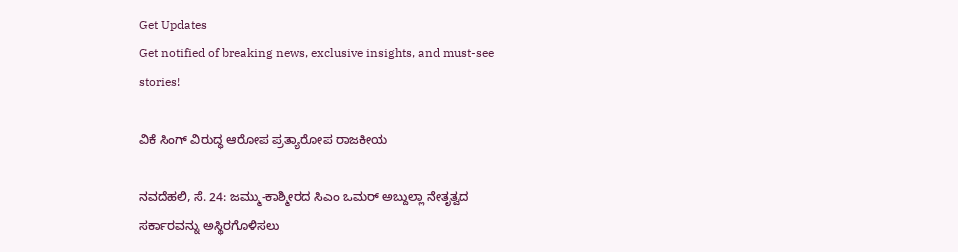Get Updates
Get notified of breaking news, exclusive insights, and must-see stories!

ವಿಕೆ ಸಿಂಗ್ ವಿರುದ್ಧ ಆರೋಪ ಪ್ರತ್ಯಾರೋಪ ರಾಜಕೀಯ

ನವದೆಹಲಿ, ಸೆ. 24: ಜಮ್ಮು-ಕಾಶ್ಮೀರದ ಸಿಎಂ ಒಮರ್ ಅಬ್ದುಲ್ಲಾ ನೇತೃತ್ವದ ಸರ್ಕಾರವನ್ನು ಅಸ್ಥಿರಗೊಳಿಸಲು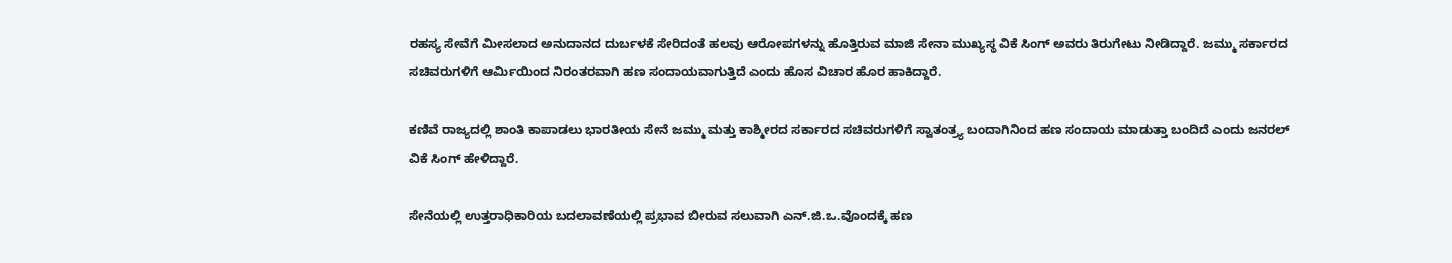ರಹಸ್ಯ ಸೇವೆಗೆ ಮೀಸಲಾದ ಅನುದಾನದ ದುರ್ಬಳಕೆ ಸೇರಿದಂತೆ ಹಲವು ಆರೋಪಗಳನ್ನು ಹೊತ್ತಿರುವ ಮಾಜಿ ಸೇನಾ ಮುಖ್ಯಸ್ಥ ವಿಕೆ ಸಿಂಗ್ ಅವರು ತಿರುಗೇಟು ನೀಡಿದ್ದಾರೆ. ಜಮ್ಮು ಸರ್ಕಾರದ ಸಚಿವರುಗಳಿಗೆ ಆರ್ಮಿಯಿಂದ ನಿರಂತರವಾಗಿ ಹಣ ಸಂದಾಯವಾಗುತ್ತಿದೆ ಎಂದು ಹೊಸ ವಿಚಾರ ಹೊರ ಹಾಕಿದ್ದಾರೆ.

ಕಣಿವೆ ರಾಜ್ಯದಲ್ಲಿ ಶಾಂತಿ ಕಾಪಾಡಲು ಭಾರತೀಯ ಸೇನೆ ಜಮ್ಮು ಮತ್ತು ಕಾಶ್ಮೀರದ ಸರ್ಕಾರದ ಸಚಿವರುಗಳಿಗೆ ಸ್ವಾತಂತ್ರ್ಯ ಬಂದಾಗಿನಿಂದ ಹಣ ಸಂದಾಯ ಮಾಡುತ್ತಾ ಬಂದಿದೆ ಎಂದು ಜನರಲ್ ವಿಕೆ ಸಿಂಗ್ ಹೇಳಿದ್ದಾರೆ.

ಸೇನೆಯಲ್ಲಿ ಉತ್ತರಾಧಿಕಾರಿಯ ಬದಲಾವಣೆಯಲ್ಲಿ ಪ್ರಭಾವ ಬೀರುವ ಸಲುವಾಗಿ ಎನ್.ಜಿ.ಒ.ವೊಂದಕ್ಕೆ ಹಣ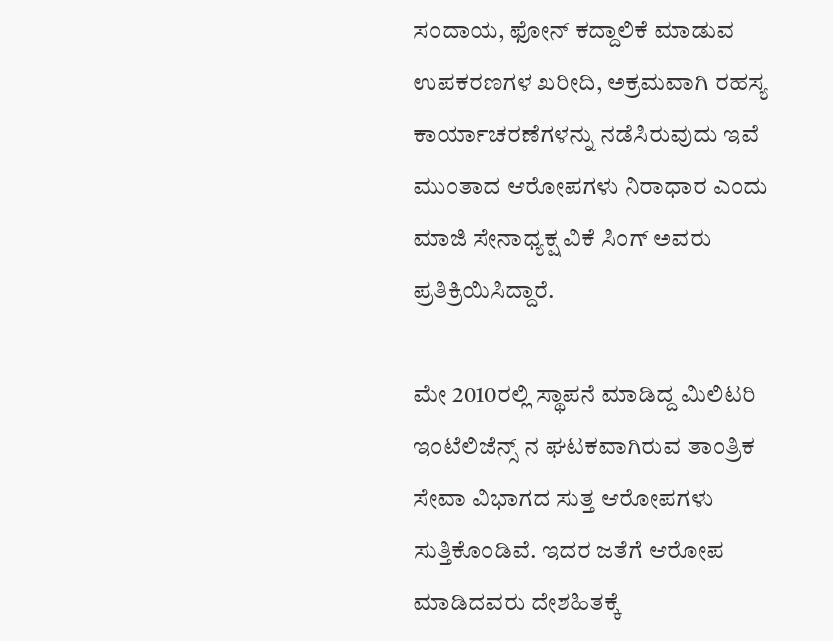ಸಂದಾಯ, ಫೋನ್ ಕದ್ದಾಲಿಕೆ ಮಾಡುವ ಉಪಕರಣಗಳ ಖರೀದಿ, ಅಕ್ರಮವಾಗಿ ರಹಸ್ಯ ಕಾರ್ಯಾಚರಣೆಗಳನ್ನು ನಡೆಸಿರುವುದು ಇವೆ ಮುಂತಾದ ಆರೋಪಗಳು ನಿರಾಧಾರ ಎಂದು ಮಾಜಿ ಸೇನಾಧ್ಯಕ್ಷ ವಿಕೆ ಸಿಂಗ್ ಅವರು ಪ್ರತಿಕ್ರಿಯಿಸಿದ್ದಾರೆ.

ಮೇ 2010ರಲ್ಲಿ ಸ್ಥಾಪನೆ ಮಾಡಿದ್ದ ಮಿಲಿಟರಿ ಇಂಟೆಲಿಜೆನ್ಸ್ ನ ಘಟಕವಾಗಿರುವ ತಾಂತ್ರಿಕ ಸೇವಾ ವಿಭಾಗದ ಸುತ್ತ ಆರೋಪಗಳು ಸುತ್ತಿಕೊಂಡಿವೆ. ಇದರ ಜತೆಗೆ ಆರೋಪ ಮಾಡಿದವರು ದೇಶಹಿತಕ್ಕೆ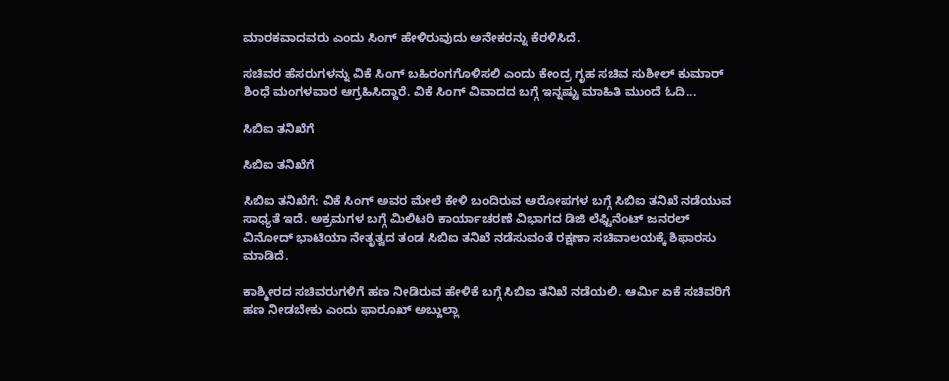ಮಾರಕವಾದವರು ಎಂದು ಸಿಂಗ್ ಹೇಳಿರುವುದು ಅನೇಕರನ್ನು ಕೆರಳಿಸಿದೆ.

ಸಚಿವರ ಹೆಸರುಗಳನ್ನು ವಿಕೆ ಸಿಂಗ್ ಬಹಿರಂಗಗೊಳಿಸಲಿ ಎಂದು ಕೇಂದ್ರ ಗೃಹ ಸಚಿವ ಸುಶೀಲ್ ಕುಮಾರ್ ಶಿಂಧೆ ಮಂಗಳವಾರ ಆಗ್ರಹಿಸಿದ್ದಾರೆ. ವಿಕೆ ಸಿಂಗ್ ವಿವಾದದ ಬಗ್ಗೆ ಇನ್ನಷ್ಟು ಮಾಹಿತಿ ಮುಂದೆ ಓದಿ...

ಸಿಬಿಐ ತನಿಖೆಗೆ

ಸಿಬಿಐ ತನಿಖೆಗೆ

ಸಿಬಿಐ ತನಿಖೆಗೆ: ವಿಕೆ ಸಿಂಗ್ ಅವರ ಮೇಲೆ ಕೇಳಿ ಬಂದಿರುವ ಆರೋಪಗಳ ಬಗ್ಗೆ ಸಿಬಿಐ ತನಿಖೆ ನಡೆಯುವ ಸಾಧ್ಯತೆ ಇದೆ. ಅಕ್ರಮಗಳ ಬಗ್ಗೆ ಮಿಲಿಟರಿ ಕಾರ್ಯಾಚರಣೆ ವಿಭಾಗದ ಡಿಜಿ ಲೆಫ್ಟಿನೆಂಟ್ ಜನರಲ್ ವಿನೋದ್ ಭಾಟಿಯಾ ನೇತೃತ್ವದ ತಂಡ ಸಿಬಿಐ ತನಿಖೆ ನಡೆಸುವಂತೆ ರಕ್ಷಣಾ ಸಚಿವಾಲಯಕ್ಕೆ ಶಿಫಾರಸು ಮಾಡಿದೆ.

ಕಾಶ್ಮೀರದ ಸಚಿವರುಗಳಿಗೆ ಹಣ ನೀಡಿರುವ ಹೇಳಿಕೆ ಬಗ್ಗೆ ಸಿಬಿಐ ತನಿಖೆ ನಡೆಯಲಿ. ಆರ್ಮಿ ಏಕೆ ಸಚಿವರಿಗೆ ಹಣ ನೀಡಬೇಕು ಎಂದು ಫಾರೂಖ್ ಅಬ್ದುಲ್ಲಾ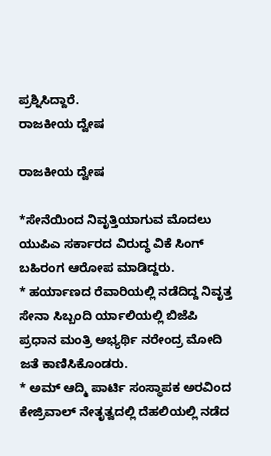ಪ್ರಶ್ನಿಸಿದ್ದಾರೆ.
ರಾಜಕೀಯ ದ್ವೇಷ

ರಾಜಕೀಯ ದ್ವೇಷ

*ಸೇನೆಯಿಂದ ನಿವೃತ್ತಿಯಾಗುವ ಮೊದಲು ಯುಪಿಎ ಸರ್ಕಾರದ ವಿರುದ್ಧ ವಿಕೆ ಸಿಂಗ್ ಬಹಿರಂಗ ಆರೋಪ ಮಾಡಿದ್ದರು.
* ಹರ್ಯಾಣದ ರೆವಾರಿಯಲ್ಲಿ ನಡೆದಿದ್ದ ನಿವೃತ್ತ ಸೇನಾ ಸಿಬ್ಬಂದಿ ರ್ಯಾಲಿಯಲ್ಲಿ ಬಿಜೆಪಿ ಪ್ರಧಾನ ಮಂತ್ರಿ ಅಭ್ಯರ್ಥಿ ನರೇಂದ್ರ ಮೋದಿ ಜತೆ ಕಾಣಿಸಿಕೊಂಡರು.
* ಅಮ್ ಆದ್ಮಿ ಪಾರ್ಟಿ ಸಂಸ್ಥಾಪಕ ಅರವಿಂದ ಕೇಜ್ರಿವಾಲ್ ನೇತೃತ್ವದಲ್ಲಿ ದೆಹಲಿಯಲ್ಲಿ ನಡೆದ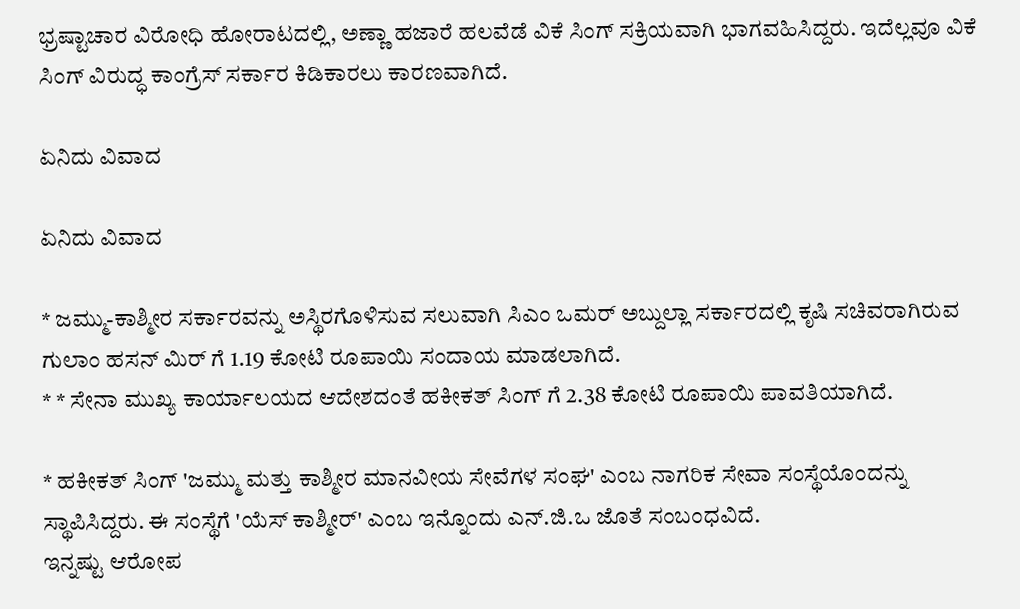ಭ್ರಷ್ಟಾಚಾರ ವಿರೋಧಿ ಹೋರಾಟದಲ್ಲಿ, ಅಣ್ಣಾ ಹಜಾರೆ ಹಲವೆಡೆ ವಿಕೆ ಸಿಂಗ್ ಸಕ್ರಿಯವಾಗಿ ಭಾಗವಹಿಸಿದ್ದರು. ಇದೆಲ್ಲವೂ ವಿಕೆ ಸಿಂಗ್ ವಿರುದ್ಧ ಕಾಂಗ್ರೆಸ್ ಸರ್ಕಾರ ಕಿಡಿಕಾರಲು ಕಾರಣವಾಗಿದೆ.

ಏನಿದು ವಿವಾದ

ಏನಿದು ವಿವಾದ

* ಜಮ್ಮು-ಕಾಶ್ಮೀರ ಸರ್ಕಾರವನ್ನು ಅಸ್ಥಿರಗೊಳಿಸುವ ಸಲುವಾಗಿ ಸಿಎಂ ಒಮರ್ ಅಬ್ದುಲ್ಲಾ ಸರ್ಕಾರದಲ್ಲಿ ಕೃಷಿ ಸಚಿವರಾಗಿರುವ ಗುಲಾಂ ಹಸನ್ ಮಿರ್ ಗೆ 1.19 ಕೋಟಿ ರೂಪಾಯಿ ಸಂದಾಯ ಮಾಡಲಾಗಿದೆ.
* * ಸೇನಾ ಮುಖ್ಯ ಕಾರ್ಯಾಲಯದ ಆದೇಶದಂತೆ ಹಕೀಕತ್ ಸಿಂಗ್ ಗೆ 2.38 ಕೋಟಿ ರೂಪಾಯಿ ಪಾವತಿಯಾಗಿದೆ.

* ಹಕೀಕತ್ ಸಿಂಗ್ 'ಜಮ್ಮು ಮತ್ತು ಕಾಶ್ಮೀರ ಮಾನವೀಯ ಸೇವೆಗಳ ಸಂಘ' ಎಂಬ ನಾಗರಿಕ ಸೇವಾ ಸಂಸ್ಥೆಯೊಂದನ್ನು ಸ್ಥಾಪಿಸಿದ್ದರು. ಈ ಸಂಸ್ಥೆಗೆ 'ಯೆಸ್ ಕಾಶ್ಮೀರ್' ಎಂಬ ಇನ್ನೊಂದು ಎನ್.ಜಿ.ಒ ಜೊತೆ ಸಂಬಂಧವಿದೆ.
ಇನ್ನಷ್ಟು ಆರೋಪ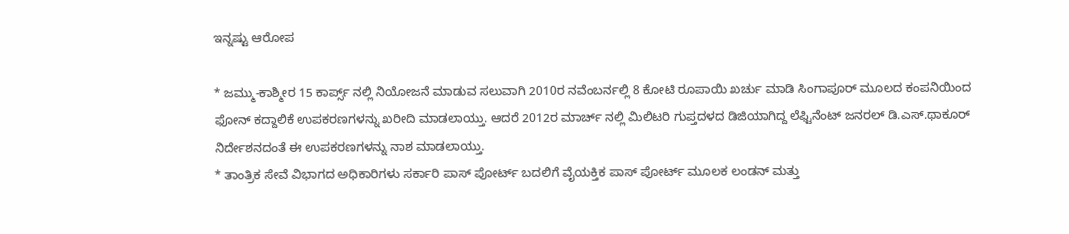ಇನ್ನಷ್ಟು ಆರೋಪ

* ಜಮ್ಮು-ಕಾಶ್ಮೀರ 15 ಕಾರ್ಪ್ಸ್ ನಲ್ಲಿ ನಿಯೋಜನೆ ಮಾಡುವ ಸಲುವಾಗಿ 2010ರ ನವೆಂಬರ್ನಲ್ಲಿ 8 ಕೋಟಿ ರೂಪಾಯಿ ಖರ್ಚು ಮಾಡಿ ಸಿಂಗಾಪೂರ್ ಮೂಲದ ಕಂಪನಿಯಿಂದ ಫೋನ್ ಕದ್ದಾಲಿಕೆ ಉಪಕರಣಗಳನ್ನು ಖರೀದಿ ಮಾಡಲಾಯ್ತು. ಆದರೆ 2012ರ ಮಾರ್ಚ್ ನಲ್ಲಿ ಮಿಲಿಟರಿ ಗುಪ್ತದಳದ ಡಿಜಿಯಾಗಿದ್ದ ಲೆಫ್ಟಿನೆಂಟ್ ಜನರಲ್ ಡಿ.ಎಸ್.ಥಾಕೂರ್ ನಿರ್ದೇಶನದಂತೆ ಈ ಉಪಕರಣಗಳನ್ನು ನಾಶ ಮಾಡಲಾಯ್ತು.
* ತಾಂತ್ರಿಕ ಸೇವೆ ವಿಭಾಗದ ಅಧಿಕಾರಿಗಳು ಸರ್ಕಾರಿ ಪಾಸ್ ಪೋರ್ಟ್ ಬದಲಿಗೆ ವೈಯಕ್ತಿಕ ಪಾಸ್ ಪೋರ್ಟ್ ಮೂಲಕ ಲಂಡನ್ ಮತ್ತು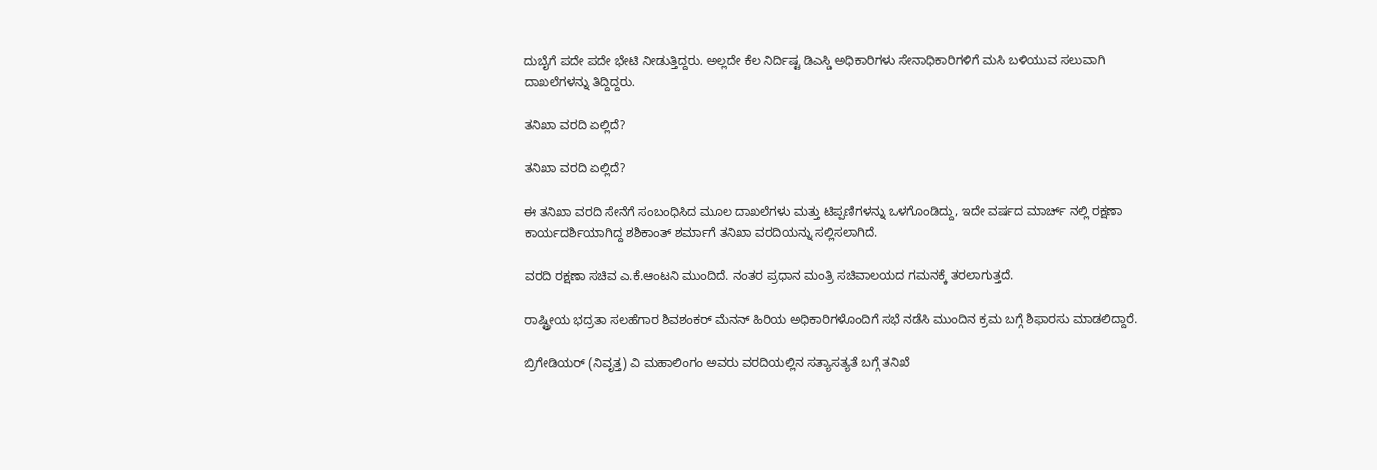ದುಬೈಗೆ ಪದೇ ಪದೇ ಭೇಟಿ ನೀಡುತ್ತಿದ್ದರು. ಅಲ್ಲದೇ ಕೆಲ ನಿರ್ದಿಷ್ಟ ಡಿಎಸ್ಡಿ ಅಧಿಕಾರಿಗಳು ಸೇನಾಧಿಕಾರಿಗಳಿಗೆ ಮಸಿ ಬಳಿಯುವ ಸಲುವಾಗಿ ದಾಖಲೆಗಳನ್ನು ತಿದ್ದಿದ್ದರು.

ತನಿಖಾ ವರದಿ ಏಲ್ಲಿದೆ?

ತನಿಖಾ ವರದಿ ಏಲ್ಲಿದೆ?

ಈ ತನಿಖಾ ವರದಿ ಸೇನೆಗೆ ಸಂಬಂಧಿಸಿದ ಮೂಲ ದಾಖಲೆಗಳು ಮತ್ತು ಟಿಪ್ಪಣಿಗಳನ್ನು ಒಳಗೊಂಡಿದ್ದು, ಇದೇ ವರ್ಷದ ಮಾರ್ಚ್ ನಲ್ಲಿ ರಕ್ಷಣಾ ಕಾರ್ಯದರ್ಶಿಯಾಗಿದ್ದ ಶಶಿಕಾಂತ್ ಶರ್ಮಾಗೆ ತನಿಖಾ ವರದಿಯನ್ನು ಸಲ್ಲಿಸಲಾಗಿದೆ.

ವರದಿ ರಕ್ಷಣಾ ಸಚಿವ ಎ.ಕೆ.ಆಂಟನಿ ಮುಂದಿದೆ. ನಂತರ ಪ್ರಧಾನ ಮಂತ್ರಿ ಸಚಿವಾಲಯದ ಗಮನಕ್ಕೆ ತರಲಾಗುತ್ತದೆ.

ರಾಷ್ಟ್ರೀಯ ಭದ್ರತಾ ಸಲಹೆಗಾರ ಶಿವಶಂಕರ್ ಮೆನನ್ ಹಿರಿಯ ಅಧಿಕಾರಿಗಳೊಂದಿಗೆ ಸಭೆ ನಡೆಸಿ ಮುಂದಿನ ಕ್ರಮ ಬಗ್ಗೆ ಶಿಫಾರಸು ಮಾಡಲಿದ್ದಾರೆ.

ಬ್ರಿಗೇಡಿಯರ್ (ನಿವೃತ್ತ) ವಿ ಮಹಾಲಿಂಗಂ ಅವರು ವರದಿಯಲ್ಲಿನ ಸತ್ಯಾಸತ್ಯತೆ ಬಗ್ಗೆ ತನಿಖೆ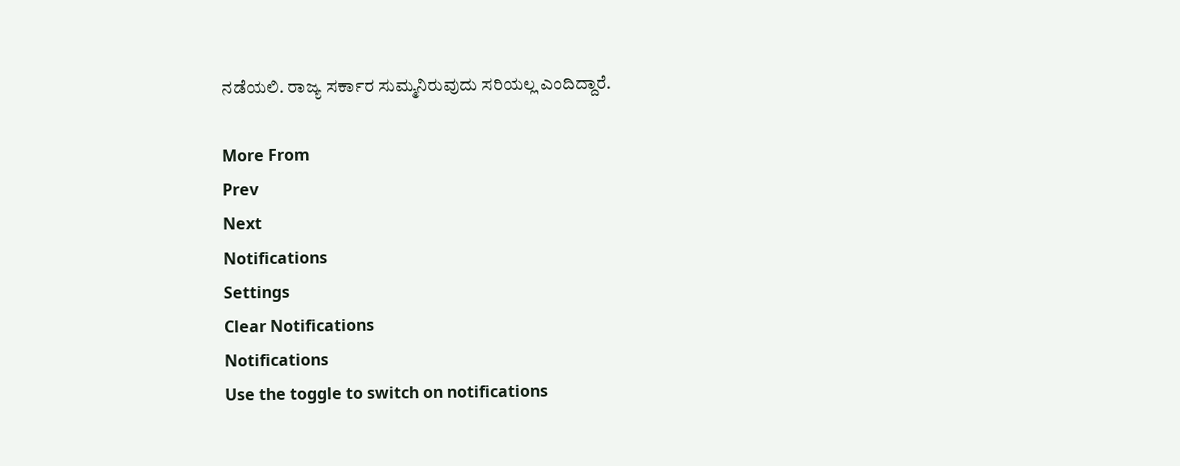ನಡೆಯಲಿ. ರಾಜ್ಯ ಸರ್ಕಾರ ಸುಮ್ಮನಿರುವುದು ಸರಿಯಲ್ಲ ಎಂದಿದ್ದಾರೆ.

More From
Prev
Next
Notifications
Settings
Clear Notifications
Notifications
Use the toggle to switch on notifications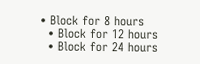• Block for 8 hours
  • Block for 12 hours
  • Block for 24 hours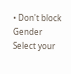• Don't block
Gender
Select your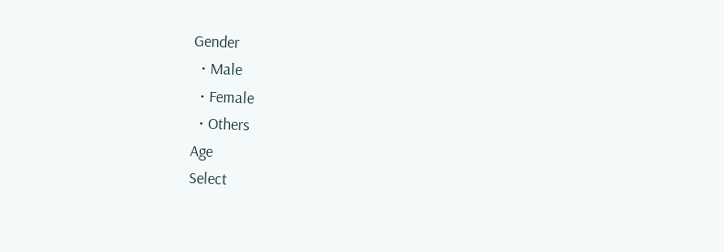Gender
  • Male
  • Female
  • Others
Age
Select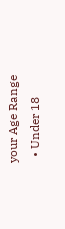your Age Range
  • Under 18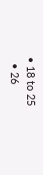• 18 to 25
  • 26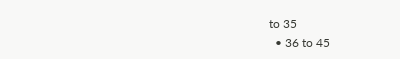to 35
  • 36 to 45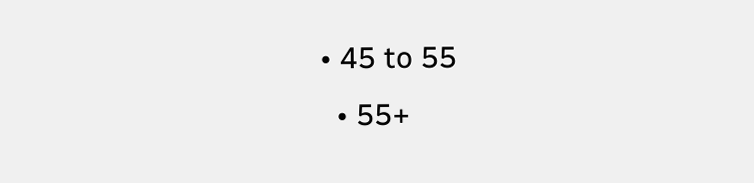• 45 to 55
  • 55+